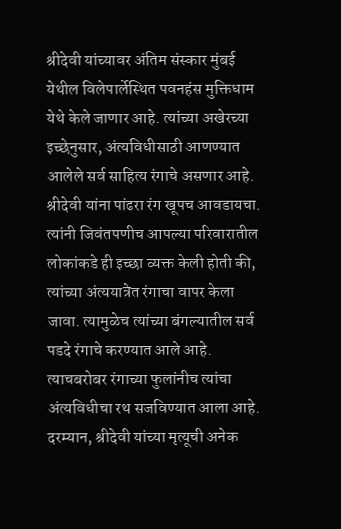श्रीदेवी यांच्यावर अंतिम संस्कार मुंबई येथील विलेपार्लेस्थित पवनहंस मुक्तिधाम येथे केले जाणार आहे. त्यांच्या अखेरच्या इच्छेनुसार, अंत्यविधीसाठी आणण्यात आलेले सर्व साहित्य रंगाचे असणार आहे. श्रीदेवी यांना पांढरा रंग खूपच आवडायचा. त्यांनी जिवंतपणीच आपल्या परिवारातील लोकांकडे ही इच्छा व्यक्त केली होती की, त्यांच्या अंत्ययात्रेत रंगाचा वापर केला जावा. त्यामुळेच त्यांच्या बंगल्यातील सर्व पडदे रंगाचे करण्यात आले आहे. त्याचबरोबर रंगाच्या फुलांनीच त्यांचा अंत्यविधीचा रथ सजविण्यात आला आहे.
दरम्यान, श्रीदेवी यांच्या मृत्यूची अनेक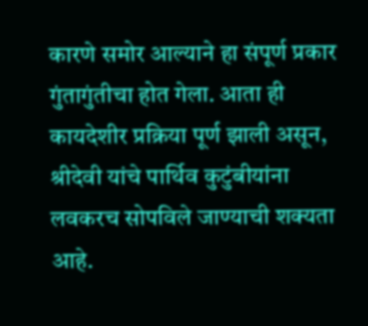कारणे समोर आल्याने हा संपूर्ण प्रकार गुंतागुंतीचा होत गेला. आता ही कायदेशीर प्रक्रिया पूर्ण झाली असून, श्रीदेवी यांचे पार्थिव कुटुंबीयांना लवकरच सोपविले जाण्याची शक्यता आहे.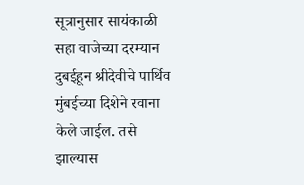सूत्रानुसार सायंकाळी सहा वाजेच्या दरम्यान दुबईहून श्रीदेवीचे पार्थिव मुंबईच्या दिशेने रवाना केले जाईल. तसे झाल्यास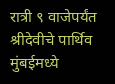रात्री ९ वाजेपर्यंत श्रीदेवीचे पार्थिव मुंबईमध्ये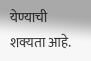येण्याची शक्यता आहे.